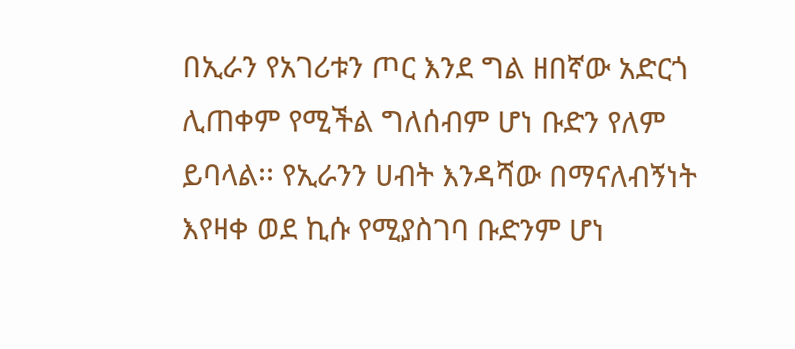በኢራን የአገሪቱን ጦር እንደ ግል ዘበኛው አድርጎ ሊጠቀም የሚችል ግለሰብም ሆነ ቡድን የለም ይባላል፡፡ የኢራንን ሀብት እንዳሻው በማናለብኝነት እየዛቀ ወደ ኪሱ የሚያስገባ ቡድንም ሆነ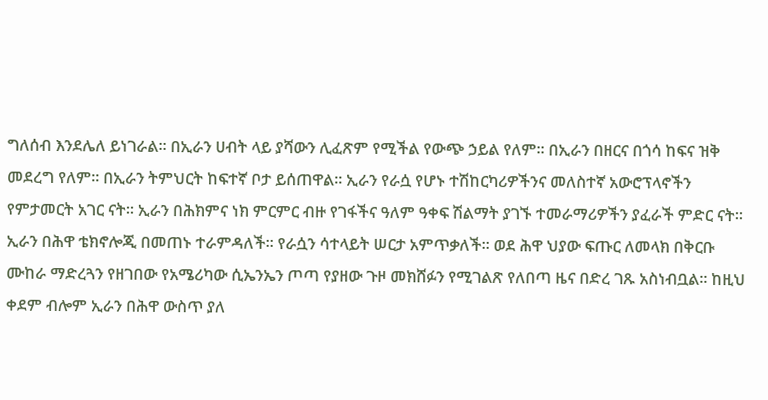ግለሰብ እንደሌለ ይነገራል፡፡ በኢራን ሀብት ላይ ያሻውን ሊፈጽም የሚችል የውጭ ኃይል የለም፡፡ በኢራን በዘርና በጎሳ ከፍና ዝቅ መደረግ የለም፡፡ በኢራን ትምህርት ከፍተኛ ቦታ ይሰጠዋል፡፡ ኢራን የራሷ የሆኑ ተሽከርካሪዎችንና መለስተኛ አውሮፕላኖችን የምታመርት አገር ናት፡፡ ኢራን በሕክምና ነክ ምርምር ብዙ የገፋችና ዓለም ዓቀፍ ሽልማት ያገኙ ተመራማሪዎችን ያፈራች ምድር ናት፡፡ ኢራን በሕዋ ቴክኖሎጂ በመጠኑ ተራምዳለች፡፡ የራሷን ሳተላይት ሠርታ አምጥቃለች፡፡ ወደ ሕዋ ህያው ፍጡር ለመላክ በቅርቡ ሙከራ ማድረጓን የዘገበው የአሜሪካው ሲኤንኤን ጦጣ የያዘው ጉዞ መክሸፉን የሚገልጽ የለበጣ ዜና በድረ ገጹ አስነብቧል፡፡ ከዚህ ቀደም ብሎም ኢራን በሕዋ ውስጥ ያለ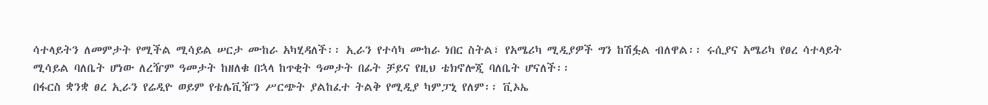ሳተላይትን ለመምታት የሚችል ሚሳይል ሠርታ ሙከራ አካሂዳለች፡፡ ኢራን የተሳካ ሙከራ ነበር ስትል፣ የአሜሪካ ሚዲያዎች ግን ከሽፏል ብለዋል፡፡ ሩሲያና አሜሪካ የፀረ ሳተላይት ሚሳይል ባለቤት ሆነው ለረዥም ዓመታት ከዘለቁ በኋላ ከጥቂት ዓመታት በፊት ቻይና የዚህ ቴክኖሎጂ ባለቤት ሆናለች፡፡
በፋርስ ቋንቋ ፀረ ኢራን የሬዲዮ ወይም የቴሌቪዥን ሥርጭት ያልከፈተ ትልቅ የሚዲያ ካምፓኒ የለም፡፡ ቪኦኤ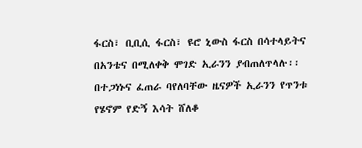ፋርስ፣ ቢቢሲ ፋርስ፣ ዩሮ ኒውስ ፋርስ በሳተላይትና በአንቴና በሚለቀቅ ሞገድ ኢራንን ያብጠለጥላሉ፡፡ በተጋነኑና ፈጠራ ባየለባቸው ዜናዎች ኢራንን የጥንቱ የሄኖም የድኝ እሳት ሸለቆ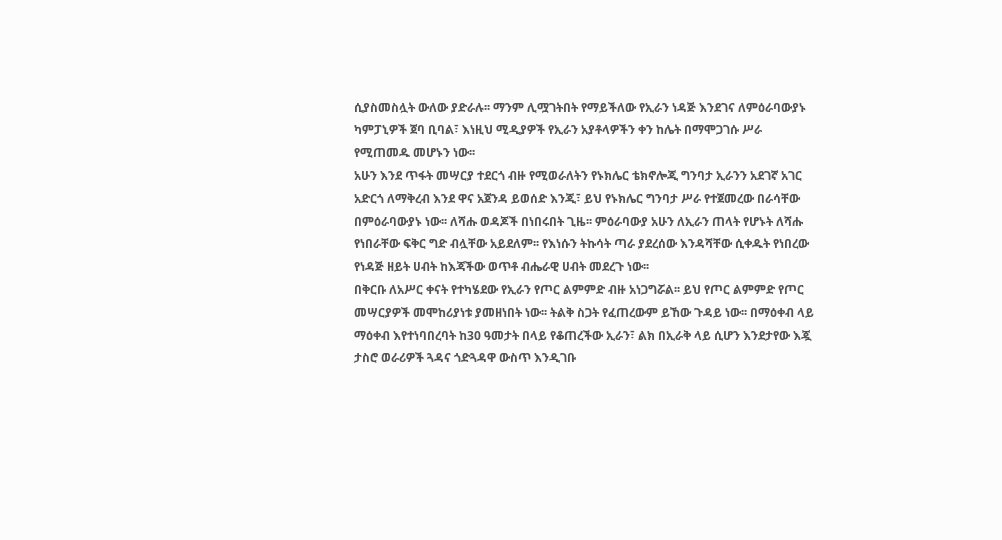ሲያስመስሏት ውለው ያድራሉ፡፡ ማንም ሊሟገትበት የማይችለው የኢራን ነዳጅ እንደገና ለምዕራባውያኑ ካምፓኒዎች ጀባ ቢባል፣ እነዚህ ሚዲያዎች የኢራን አያቶላዎችን ቀን ከሌት በማሞጋገሱ ሥራ የሚጠመዱ መሆኑን ነው፡፡
አሁን እንደ ጥፋት መሣርያ ተደርጎ ብዙ የሚወራለትን የኑክሌር ቴክኖሎጂ ግንባታ ኢራንን አደገኛ አገር አድርጎ ለማቅረብ እንደ ዋና አጀንዳ ይወሰድ እንጂ፣ ይህ የኑክሌር ግንባታ ሥራ የተጀመረው በራሳቸው በምዕራባውያኑ ነው፡፡ ለሻሑ ወዳጆች በነበሩበት ጊዜ፡፡ ምዕራባውያ አሁን ለኢራን ጠላት የሆኑት ለሻሑ የነበራቸው ፍቅር ግድ ብሏቸው አይደለም፡፡ የእነሱን ትኩሳት ጣራ ያደረሰው እንዳሻቸው ሲቀዱት የነበረው የነዳጅ ዘይት ሀብት ከእጃችው ወጥቶ ብሔራዊ ሀብት መደረጉ ነው፡፡
በቅርቡ ለአሥር ቀናት የተካሄደው የኢራን የጦር ልምምድ ብዙ አነጋግሯል፡፡ ይህ የጦር ልምምድ የጦር መሣርያዎች መሞከሪያነቱ ያመዘነበት ነው፡፡ ትልቅ ስጋት የፈጠረውም ይኸው ጉዳይ ነው፡፡ በማዕቀብ ላይ ማዕቀብ እየተነባበረባት ከ30 ዓመታት በላይ የቆጠረችው ኢራን፣ ልክ በኢራቅ ላይ ሲሆን እንደታየው እጇ ታስሮ ወራሪዎች ጓዳና ጎድጓዳዋ ውስጥ እንዲገቡ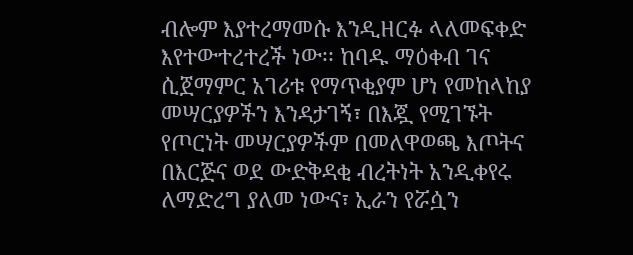ብሎም እያተረማመሱ እንዲዘርፉ ላለመፍቀድ እየተውተረተረች ነው፡፡ ከባዱ ማዕቀብ ገና ሲጀማምር አገሪቱ የማጥቂያም ሆነ የመከላከያ መሣርያዎችን እንዳታገኝ፣ በእጇ የሚገኙት የጦርነት መሣርያዎችም በመለዋወጫ እጦትና በእርጅና ወደ ውድቅዳቂ ብረትነት አንዲቀየሩ ለማድረግ ያለመ ነውና፣ ኢራን የሯሷን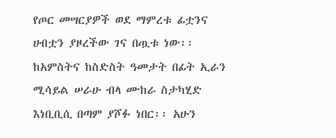የጦር መሣርያዎች ወደ ማምረቱ ፊቷንና ሀብቷን ያዞረችው ገና በጧቱ ነው፡፡ ከአምስትና ከስድስት ዓመታት በፊት ኢራን ሚሳይል ሠራሁ ብላ ሙከራ ስታካሂድ እነቢቢሲ በጣም ያሾፉ ነበር፡፡ አሁን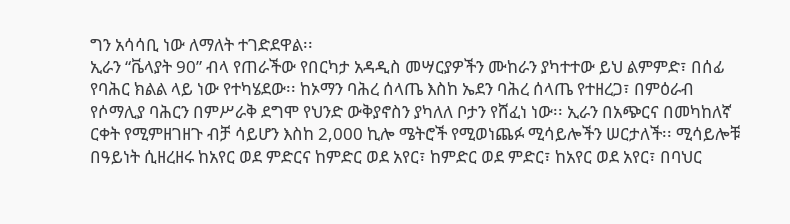ግን አሳሳቢ ነው ለማለት ተገድደዋል፡፡
ኢራን “ቬላያት 90” ብላ የጠራችው የበርካታ አዳዲስ መሣርያዎችን ሙከራን ያካተተው ይህ ልምምድ፣ በሰፊ የባሕር ክልል ላይ ነው የተካሄደው፡፡ ከኦማን ባሕረ ሰላጤ እስከ ኤደን ባሕረ ሰላጤ የተዘረጋ፣ በምዕራብ የሶማሊያ ባሕርን በምሥራቅ ደግሞ የህንድ ውቅያኖስን ያካለለ ቦታን የሸፈነ ነው፡፡ ኢራን በአጭርና በመካከለኛ ርቀት የሚምዘገዘጉ ብቻ ሳይሆን እስከ 2,000 ኪሎ ሜትሮች የሚወነጨፉ ሚሳይሎችን ሠርታለች፡፡ ሚሳይሎቹ በዓይነት ሲዘረዘሩ ከአየር ወደ ምድርና ከምድር ወደ አየር፣ ከምድር ወደ ምድር፣ ከአየር ወደ አየር፣ በባህር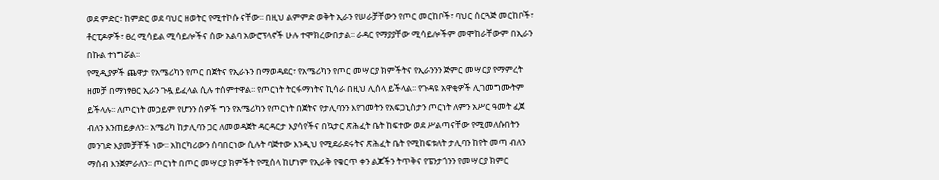ወደ ምድር፣ ከምድር ወደ ባህር ዘወትር የሚተኮሱ ናቸው፡፡ በዚህ ልምምድ ወቅት ኢራን የሠራቻቸውን የጦር መርከቦች፣ ባህር ሰርጓጅ መርከቦች፣ ቶርፒዶዎች፣ ፀረ ሚሳይል ሚሳይሎችና ሰው አልባ አውሮፕላኖች ሁሉ ተሞክረውበታል፡፡ ራዳር የማያያቸው ሚሳይሎችም መሞከራቸውም በኢራን በኩል ተነግሯል፡፡
የሚዲያዎች ጨዋታ የአሜሪካን የጦር በጀትና የኢራኑን በማወዳደር፣ የአሜሪካን የጦር መሣርያ ክምችትና የኢራንንን ጅምር መሣርያ የማምረት ዘመቻ በማነፃፀር ኢራን ጉዷ ይፈላል ሲሉ ተሰምተዋል፡፡ የጦርነት ትርፋማነትና ኪሳራ በዚህ ሊሰላ ይችላል፡፡ የጉዳዩ አዋቂዎች ሊገመግሙትም ይችላሉ፡፡ ለጦርነት መኃይም የሆንን ሰዎች ግን የአሜሪካን የጦርነት በጀትና የታሊባንን እየገመትን የአፍጋኒስታን ጦርነት ለምን አሥር ዓመት ፈጀ ብለን እንጠይቃለን፡፡ አሜሪካ ከታሊባን ጋር ለመወዳጀት ዳርዳርታ እያሳየችና በኳታር ጽሕፈት ቤት ከፍተው ወደ ሥልጣናቸው የሚመለሱበትን መንገድ እያመቻቸች ነው፡፡ አከርካሪውን ሰባበርነው ሲሉት ባጅተው እንዲህ የሚደራደሩትና ጽሕፈት ቤት የሚከፍቱለት ታሊባን ከየት መጣ ብለን ማሰብ እንጀምራለን፡፡ ጦርነት በጦር መሣርያ ክምችት የሚሰላ ከሆነም የኢራቅ የቁርጥ ቀን ልጆችን ትጥቅና የፔንታጎንን የመሣርያ ክምር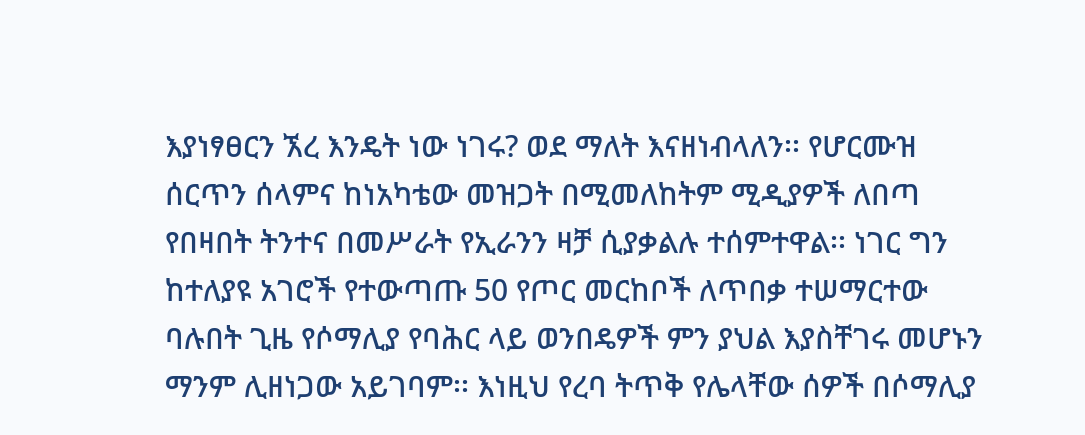እያነፃፀርን ኧረ እንዴት ነው ነገሩ? ወደ ማለት እናዘነብላለን፡፡ የሆርሙዝ ሰርጥን ሰላምና ከነአካቴው መዝጋት በሚመለከትም ሚዲያዎች ለበጣ የበዛበት ትንተና በመሥራት የኢራንን ዛቻ ሲያቃልሉ ተሰምተዋል፡፡ ነገር ግን ከተለያዩ አገሮች የተውጣጡ 50 የጦር መርከቦች ለጥበቃ ተሠማርተው ባሉበት ጊዜ የሶማሊያ የባሕር ላይ ወንበዴዎች ምን ያህል እያስቸገሩ መሆኑን ማንም ሊዘነጋው አይገባም፡፡ እነዚህ የረባ ትጥቅ የሌላቸው ሰዎች በሶማሊያ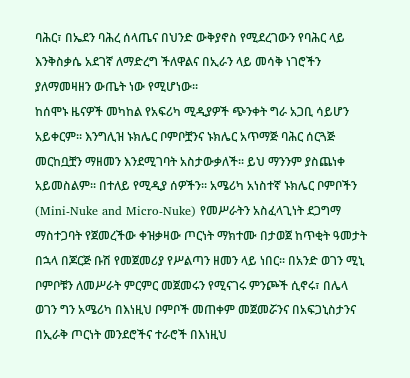ባሕር፣ በኤደን ባሕረ ሰላጤና በህንድ ውቅያኖስ የሚደረገውን የባሕር ላይ እንቅስቃሴ አደገኛ ለማድረግ ችለዋልና በኢራን ላይ መሳቅ ነገሮችን ያለማመዛዘን ውጤት ነው የሚሆነው፡፡
ከሰሞኑ ዜናዎች መካከል የአፍሪካ ሚዲያዎች ጭንቀት ግራ አጋቢ ሳይሆን አይቀርም፡፡ እንግሊዝ ኑክሌር ቦምቦቿንና ኑክሌር አጥማጅ ባሕር ሰርጓጅ መርከቧቿን ማዘመን እንደሚገባት አስታውቃለች፡፡ ይህ ማንንም ያስጨነቀ አይመስልም፡፡ በተለይ የሚዲያ ሰዎችን፡፡ አሜሪካ አነስተኛ ኑክሌር ቦምቦችን (Mini-Nuke and Micro-Nuke) የመሥራትን አስፈላጊነት ደጋግማ ማስተጋባት የጀመረችው ቀዝቃዛው ጦርነት ማክተሙ በታወጀ ከጥቂት ዓመታት በኋላ በጆርጅ ቡሽ የመጀመሪያ የሥልጣን ዘመን ላይ ነበር፡፡ በአንድ ወገን ሚኒ ቦምቦቹን ለመሥራት ምርምር መጀመሩን የሚናገሩ ምንጮች ሲኖሩ፣ በሌላ ወገን ግን አሜሪካ በእነዚህ ቦምቦች መጠቀም መጀመሯንና በአፍጋኒስታንና በኢራቅ ጦርነት መንደሮችና ተራሮች በእነዚህ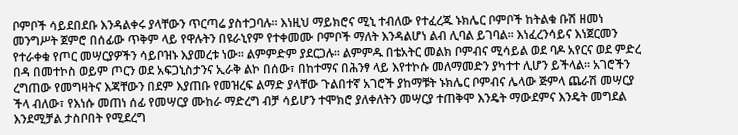ቦምቦች ሳይደበደቡ እንዳልቀሩ ያላቸውን ጥርጣሬ ያስተጋባሉ፡፡ እነዚህ ማይክሮና ሚኒ ተብለው የተፈረጁ ኑክሌር ቦምቦች ከትልቁ ቡሽ ዘመነ መንግሥት ጀምሮ በሰፊው ጥቅም ላይ የዋሉትን በዩራኒየም የተቀመሙ ቦምቦች ማለት እንዳልሆነ ልብ ሊባል ይገባል፡፡ እነፈረንሳይና እነጀርመን የተራቀቁ የጦር መሣርያዎችን ሳይቦዝኑ እያመረቱ ነው፡፡ ልምምድም ያደርጋሉ፡፡ ልምምዱ በቴአትር መልክ ቦምብና ሚሳይል ወደ ባዶ አየርና ወደ ምድረ በዳ በመተኮስ ወይም ጦርን ወደ አፍጋኒስታንና ኢራቅ ልኮ በሰው፣ በከተማና በሕንፃ ላይ እየተኮሱ መለማመድን ያካተተ ሊሆን ይችላል፡፡ አገሮችን ረግጠው የመግዛትና እጃቸውን በደም እያጠቡ የመዝረፍ ልማድ ያላቸው ጉልበተኛ አገሮች ያከማቹት ኑክሌር ቦምብና ሌላው ጅምላ ጨራሽ መሣርያ ችላ ብለው፣ የእነሱ መጠነ ሰፊ የመሣርያ ሙከራ ማድረግ ብቻ ሳይሆን ተሞክሮ ያለቀለትን መሣርያ ተጠቅሞ እንዴት ማውደምና እንዴት መግደል እንደሚቻል ታስቦበት የሚደረግ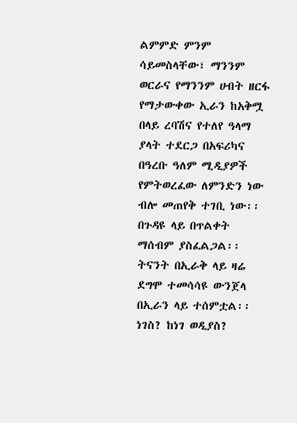ልምምድ ምንም ሳይመስላቸው፣ ማንንም ወርራና የማንንም ሀብት ዘርፋ የማታውቀው ኢራን ከአቅሟ በላይ ረባሽና የተለየ ዓላማ ያላት ተደርጋ በአፍሪካና በዓረቡ ዓለም ሚዲያዎች የምትወረፈው ለምንድን ነው ብሎ መጠየቅ ተገቢ ነው፡፡ በጉዳዩ ላይ በጥልቀት ማሰብም ያስፈልጋል፡፡ ትናንት በኢራቅ ላይ ዛሬ ደግሞ ተመሳሳዩ ውንጀላ በኢራን ላይ ተሰምቷል፡፡ ነገስ? ከነገ ወዲያስ?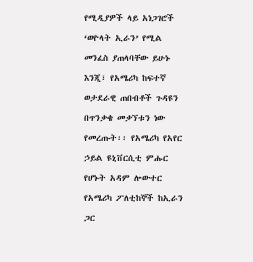የሚዲያዎች ላይ አነጋገሮች ‘ወዮላት ኢራን’ የሚል መንፈስ ያጠላባቸው ይሁኑ እንጂ፣ የአሜሪካ ከፍተኛ ወታደራዊ ጠበብቶች ጉዳዩን በጥንቃቄ መቃኘቱን ነው የመረጡት፡፡ የአሜሪካ የአየር ኃይል ዩኒቨርሲቲ ምሑር የሆኑት አዳም ሎውተር የአሜሪካ ፖለቲከኞች ከኢራን ጋር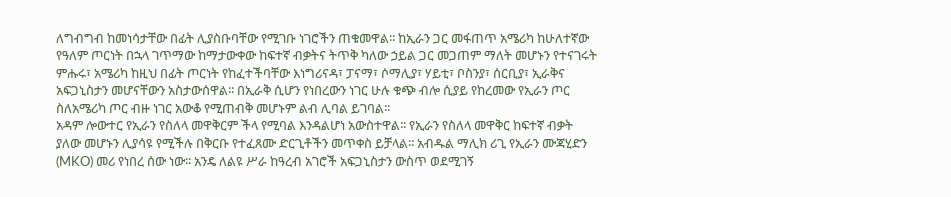ለግብግብ ከመነሳታቸው በፊት ሊያስቡባቸው የሚገቡ ነገሮችን ጠቁመዋል፡፡ ከኢራን ጋር መፋጠጥ አሜሪካ ከሁለተኛው የዓለም ጦርነት በኋላ ገጥማው ከማታውቀው ከፍተኛ ብቃትና ትጥቅ ካለው ኃይል ጋር መጋጠም ማለት መሆኑን የተናገሩት ምሑሩ፣ አሜሪካ ከዚህ በፊት ጦርነት የከፈተችባቸው እነግሪናዳ፣ ፓናማ፣ ሶማሊያ፣ ሃይቲ፣ ቦስንያ፣ ሰርቢያ፣ ኢራቅና አፍጋኒስታን መሆናቸውን አስታውሰዋል፡፡ በኢራቅ ሲሆን የነበረውን ነገር ሁሉ ቁጭ ብሎ ሲያይ የከረመው የኢራን ጦር ስለአሜሪካ ጦር ብዙ ነገር አውቆ የሚጠብቅ መሆኑም ልብ ሊባል ይገባል፡፡
አዳም ሎውተር የኢራን የስለላ መዋቅርም ችላ የሚባል እንዳልሆነ አውስተዋል፡፡ የኢራን የስለላ መዋቅር ከፍተኛ ብቃት ያለው መሆኑን ሊያሳዩ የሚችሉ በቅርቡ የተፈጸሙ ድርጊቶችን መጥቀስ ይቻላል፡፡ አብዱል ማሊክ ሪጊ የኢራን ሙጃሂድን (MKO) መሪ የነበረ ሰው ነው፡፡ አንዴ ለልዩ ሥራ ከዓረብ አገሮች አፍጋኒስታን ውስጥ ወደሚገኝ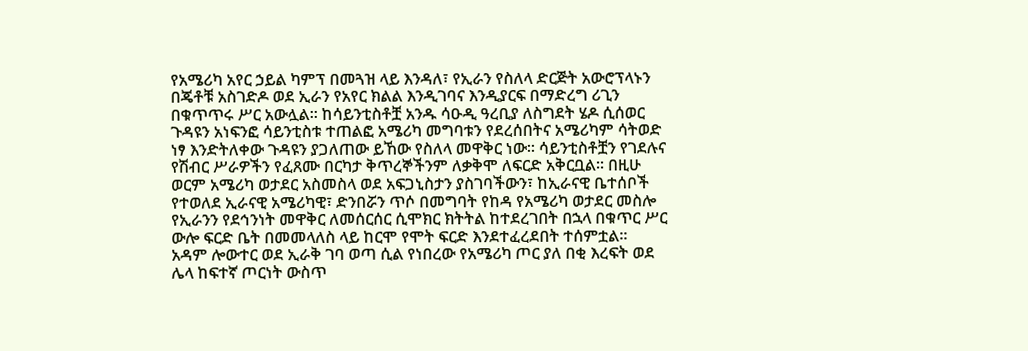የአሜሪካ አየር ኃይል ካምፕ በመጓዝ ላይ እንዳለ፣ የኢራን የስለላ ድርጅት አውሮፕላኑን በጄቶቹ አስገድዶ ወደ ኢራን የአየር ክልል እንዲገባና እንዲያርፍ በማድረግ ሪጊን በቁጥጥሩ ሥር አውሏል፡፡ ከሳይንቲስቶቿ አንዱ ሳዑዲ ዓረቢያ ለስግደት ሄዶ ሲሰወር ጉዳዩን አነፍንፎ ሳይንቲስቱ ተጠልፎ አሜሪካ መግባቱን የደረሰበትና አሜሪካም ሳትወድ ነፃ እንድትለቀው ጉዳዩን ያጋለጠው ይኸው የስለላ መዋቅር ነው፡፡ ሳይንቲስቶቿን የገደሉና የሽብር ሥራዎችን የፈጸሙ በርካታ ቅጥረኞችንም ለቃቅሞ ለፍርድ አቅርቧል፡፡ በዚሁ ወርም አሜሪካ ወታደር አስመስላ ወደ አፍጋኒስታን ያስገባችውን፣ ከኢራናዊ ቤተሰቦች የተወለደ ኢራናዊ አሜሪካዊ፣ ድንበሯን ጥሶ በመግባት የከዳ የአሜሪካ ወታደር መስሎ የኢራንን የደኅንነት መዋቅር ለመሰርሰር ሲሞክር ክትትል ከተደረገበት በኋላ በቁጥር ሥር ውሎ ፍርድ ቤት በመመላለስ ላይ ከርሞ የሞት ፍርድ እንደተፈረደበት ተሰምቷል፡፡
አዳም ሎውተር ወደ ኢራቅ ገባ ወጣ ሲል የነበረው የአሜሪካ ጦር ያለ በቂ እረፍት ወደ ሌላ ከፍተኛ ጦርነት ውስጥ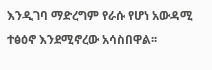እንዲገባ ማድረግም የራሱ የሆነ አውዳሚ ተፅዕኖ እንደሚኖረው አሳስበዋል፡፡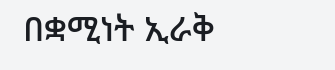በቋሚነት ኢራቅ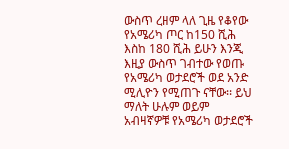ውስጥ ረዘም ላለ ጊዜ የቆየው የአሜሪካ ጦር ከ150 ሺሕ እስከ 180 ሺሕ ይሁን እንጂ እዚያ ውስጥ ገብተው የወጡ የአሜሪካ ወታደሮች ወደ አንድ ሚሊዮን የሚጠጉ ናቸው፡፡ ይህ ማለት ሁሉም ወይም አብዛኛዎቹ የአሜሪካ ወታደሮች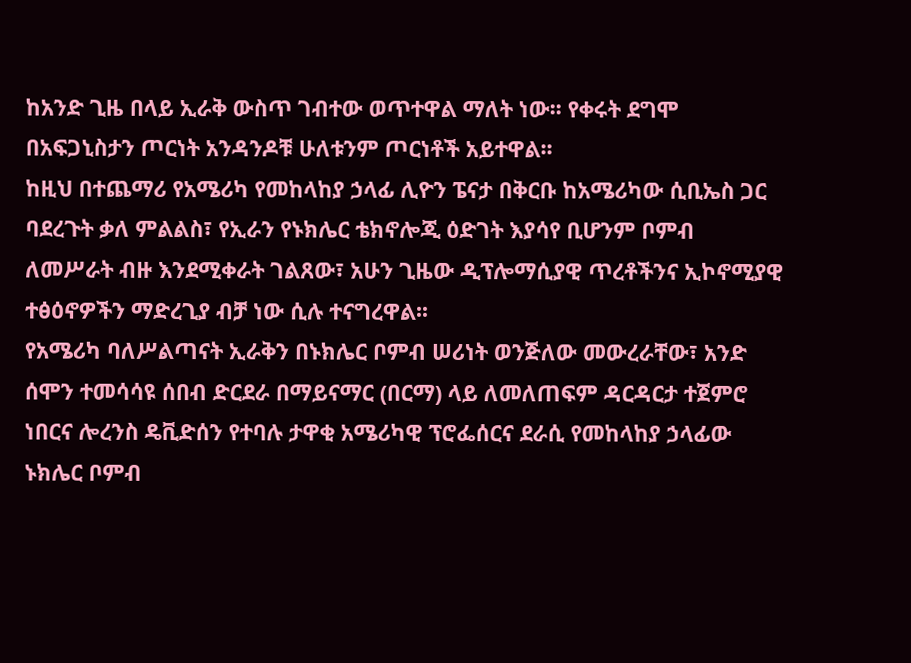ከአንድ ጊዜ በላይ ኢራቅ ውስጥ ገብተው ወጥተዋል ማለት ነው፡፡ የቀሩት ደግሞ በአፍጋኒስታን ጦርነት አንዳንዶቹ ሁለቱንም ጦርነቶች አይተዋል፡፡
ከዚህ በተጨማሪ የአሜሪካ የመከላከያ ኃላፊ ሊዮን ፔናታ በቅርቡ ከአሜሪካው ሲቢኤስ ጋር ባደረጉት ቃለ ምልልስ፣ የኢራን የኑክሌር ቴክኖሎጂ ዕድገት እያሳየ ቢሆንም ቦምብ ለመሥራት ብዙ እንደሚቀራት ገልጸው፣ አሁን ጊዜው ዲፕሎማሲያዊ ጥረቶችንና ኢኮኖሚያዊ ተፅዕኖዎችን ማድረጊያ ብቻ ነው ሲሉ ተናግረዋል፡፡
የአሜሪካ ባለሥልጣናት ኢራቅን በኑክሌር ቦምብ ሠሪነት ወንጅለው መውረራቸው፣ አንድ ሰሞን ተመሳሳዩ ሰበብ ድርደራ በማይናማር (በርማ) ላይ ለመለጠፍም ዳርዳርታ ተጀምሮ ነበርና ሎረንስ ዴቪድሰን የተባሉ ታዋቂ አሜሪካዊ ፕሮፌሰርና ደራሲ የመከላከያ ኃላፊው ኑክሌር ቦምብ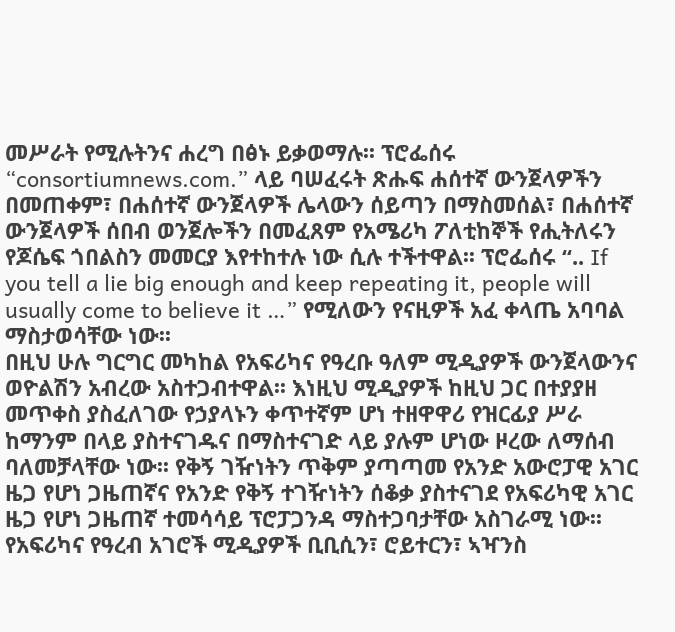መሥራት የሚሉትንና ሐረግ በፅኑ ይቃወማሉ፡፡ ፕሮፌሰሩ “consortiumnews.com.” ላይ ባሠፈሩት ጽሑፍ ሐሰተኛ ውንጀላዎችን በመጠቀም፣ በሐሰተኛ ውንጀላዎች ሌላውን ሰይጣን በማስመሰል፣ በሐሰተኛ ውንጀላዎች ሰበብ ወንጀሎችን በመፈጸም የአሜሪካ ፖለቲከኞች የሒትለሩን የጆሴፍ ጎበልስን መመርያ እየተከተሉ ነው ሲሉ ተችተዋል፡፡ ፕሮፌሰሩ “.. If you tell a lie big enough and keep repeating it, people will usually come to believe it …” የሚለውን የናዚዎች አፈ ቀላጤ አባባል ማስታወሳቸው ነው፡፡
በዚህ ሁሉ ግርግር መካከል የአፍሪካና የዓረቡ ዓለም ሚዲያዎች ውንጀላውንና ወዮልሽን አብረው አስተጋብተዋል፡፡ እነዚህ ሚዲያዎች ከዚህ ጋር በተያያዘ መጥቀስ ያስፈለገው የኃያላኑን ቀጥተኛም ሆነ ተዘዋዋሪ የዝርፊያ ሥራ ከማንም በላይ ያስተናገዱና በማስተናገድ ላይ ያሉም ሆነው ዞረው ለማሰብ ባለመቻላቸው ነው፡፡ የቅኝ ገዥነትን ጥቅም ያጣጣመ የአንድ አውሮፓዊ አገር ዜጋ የሆነ ጋዜጠኛና የአንድ የቅኝ ተገዥነትን ሰቆቃ ያስተናገደ የአፍሪካዊ አገር ዜጋ የሆነ ጋዜጠኛ ተመሳሳይ ፕሮፓጋንዳ ማስተጋባታቸው አስገራሚ ነው፡፡ የአፍሪካና የዓረብ አገሮች ሚዲያዎች ቢቢሲን፣ ሮይተርን፣ ኣዣንስ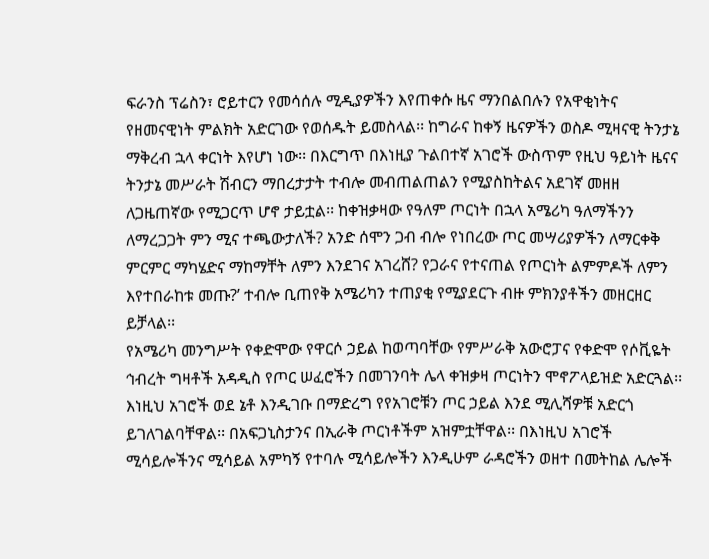ፍራንስ ፕሬስን፣ ሮይተርን የመሳሰሉ ሚዲያዎችን እየጠቀሱ ዜና ማንበልበሉን የአዋቂነትና የዘመናዊነት ምልክት አድርገው የወሰዱት ይመስላል፡፡ ከግራና ከቀኝ ዜናዎችን ወስዶ ሚዛናዊ ትንታኔ ማቅረብ ኋላ ቀርነት እየሆነ ነው፡፡ በእርግጥ በእነዚያ ጉልበተኛ አገሮች ውስጥም የዚህ ዓይነት ዜናና ትንታኔ መሥራት ሽብርን ማበረታታት ተብሎ መብጠልጠልን የሚያስከትልና አደገኛ መዘዘ ለጋዜጠኛው የሚጋርጥ ሆኖ ታይቷል፡፡ ከቀዝቃዛው የዓለም ጦርነት በኋላ አሜሪካ ዓለማችንን ለማረጋጋት ምን ሚና ተጫውታለች? አንድ ሰሞን ጋብ ብሎ የነበረው ጦር መሣሪያዎችን ለማርቀቅ ምርምር ማካሄድና ማከማቸት ለምን እንደገና አገረሸ? የጋራና የተናጠል የጦርነት ልምምዶች ለምን እየተበራከቱ መጡ?’ ተብሎ ቢጠየቅ አሜሪካን ተጠያቂ የሚያደርጉ ብዙ ምክንያቶችን መዘርዘር ይቻላል፡፡
የአሜሪካ መንግሥት የቀድሞው የዋርሶ ኃይል ከወጣባቸው የምሥራቅ አውሮፓና የቀድሞ የሶቪዬት ኅብረት ግዛቶች አዳዲስ የጦር ሠፈሮችን በመገንባት ሌላ ቀዝቃዛ ጦርነትን ሞኖፖላይዝድ አድርጓል፡፡ እነዚህ አገሮች ወደ ኔቶ እንዲገቡ በማድረግ የየአገሮቹን ጦር ኃይል እንደ ሚሊሻዎቹ አድርጎ ይገለገልባቸዋል፡፡ በአፍጋኒስታንና በኢራቅ ጦርነቶችም አዝምቷቸዋል፡፡ በእነዚህ አገሮች ሚሳይሎችንና ሚሳይል አምካኝ የተባሉ ሚሳይሎችን እንዲሁም ራዳሮችን ወዘተ በመትከል ሌሎች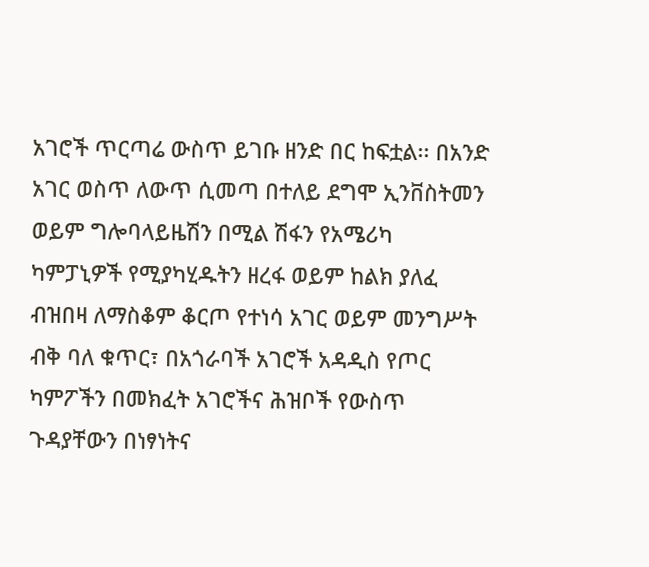አገሮች ጥርጣሬ ውስጥ ይገቡ ዘንድ በር ከፍቷል፡፡ በአንድ አገር ወስጥ ለውጥ ሲመጣ በተለይ ደግሞ ኢንቨስትመን ወይም ግሎባላይዜሽን በሚል ሽፋን የአሜሪካ ካምፓኒዎች የሚያካሂዱትን ዘረፋ ወይም ከልክ ያለፈ ብዝበዛ ለማስቆም ቆርጦ የተነሳ አገር ወይም መንግሥት ብቅ ባለ ቁጥር፣ በአጎራባች አገሮች አዳዲስ የጦር ካምፖችን በመክፈት አገሮችና ሕዝቦች የውስጥ ጉዳያቸውን በነፃነትና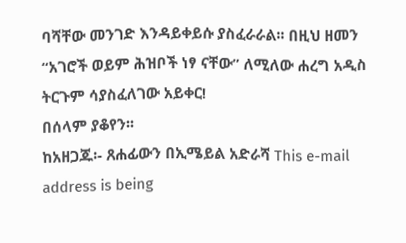ባሻቸው መንገድ እንዳይቀይሱ ያስፈራራል፡፡ በዚህ ዘመን “አገሮች ወይም ሕዝቦች ነፃ ናቸው” ለሚለው ሐረግ አዲስ ትርጉም ሳያስፈለገው አይቀር!
በሰላም ያቆየን፡፡
ከአዘጋጁ፡- ጸሐፊውን በኢሜይል አድራሻ This e-mail address is being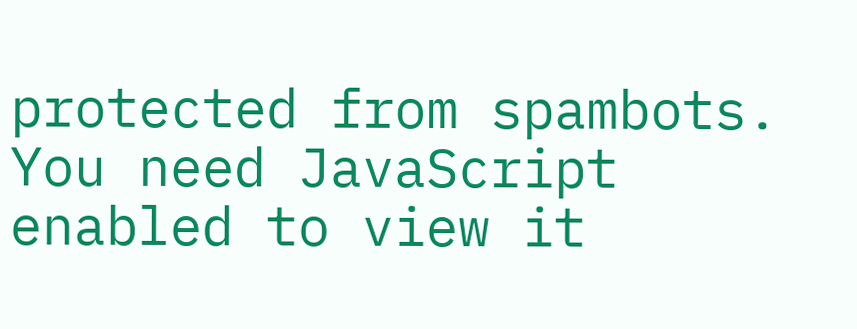protected from spambots. You need JavaScript enabled to view it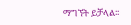ማግኘት ይቻላል፡፡